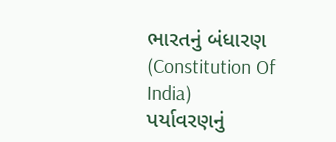ભારતનું બંધારણ (Constitution Of India)
પર્યાવરણનું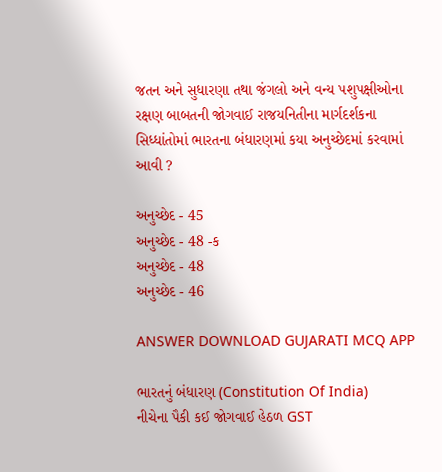જતન અને સુધારણા તથા જંગલો અને વન્ય પશુપક્ષીઓના રક્ષણ બાબતની જોગવાઈ રાજયનિતીના માર્ગદર્શકના સિધ્ધાંતોમાં ભારતના બંધારણમાં કયા અનુચ્છેદમાં કરવામાં આવી ?

અનુચ્છેદ - 45
અનુચ્છેદ - 48 -ક
અનુચ્છેદ - 48
અનુચ્છેદ - 46

ANSWER DOWNLOAD GUJARATI MCQ APP

ભારતનું બંધારણ (Constitution Of India)
નીચેના પૈકી કઈ જોગવાઈ હેઠળ GST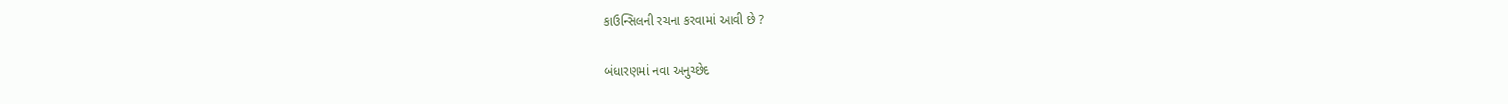કાઉન્સિલની રચના કરવામાં આવી છે ?

બંધારણમાં નવા અનુચ્છેદ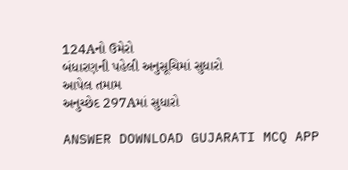124Aનો ઉમેરો
બંધારણની પહેલી અનુસૂચિમાં સુધારો
આપેલ તમામ
અનુચ્છેદ 297Aમાં સુધારો

ANSWER DOWNLOAD GUJARATI MCQ APP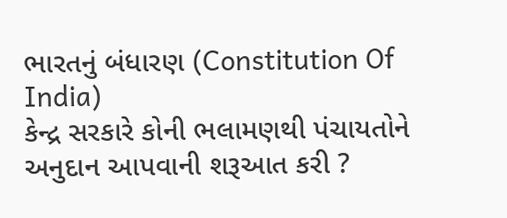ભારતનું બંધારણ (Constitution Of India)
કેન્દ્ર સરકારે કોની ભલામણથી પંચાયતોને અનુદાન આપવાની શરૂઆત કરી ?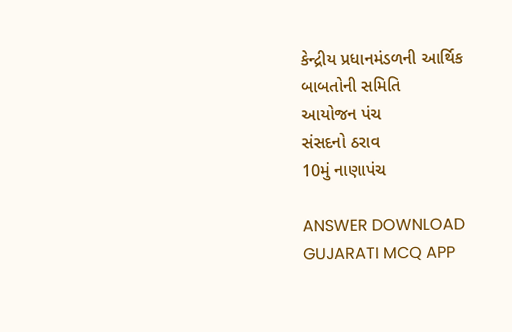કેન્દ્રીય પ્રધાનમંડળની આર્થિક બાબતોની સમિતિ
આયોજન પંચ
સંસદનો ઠરાવ
10મું નાણાપંચ

ANSWER DOWNLOAD GUJARATI MCQ APP